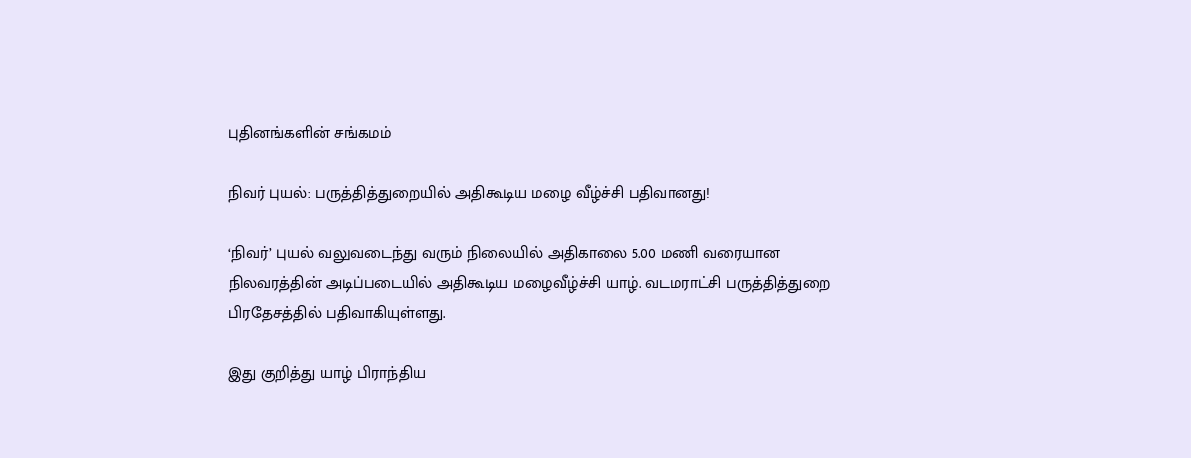புதினங்களின் சங்கமம்

நிவர் புயல்: பருத்தித்துறையில் அதிகூடிய மழை வீழ்ச்சி பதிவானது!

‘நிவர்’ புயல் வலுவடைந்து வரும் நிலையில் அதிகாலை 5.00 மணி வரையான நிலவரத்தின் அடிப்படையில் அதிகூடிய மழைவீழ்ச்சி யாழ். வடமராட்சி பருத்தித்துறை பிரதேசத்தில் பதிவாகியுள்ளது.

இது குறித்து யாழ் பிராந்திய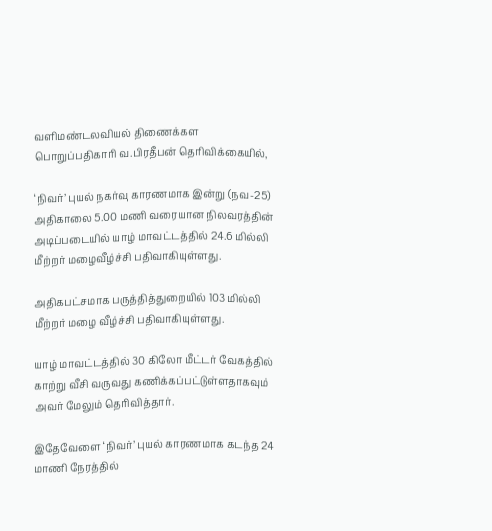வளிமண்டலவியல் திணைக்கள பொறுப்பதிகாரி வ.பிரதீபன் தெரிவிக்கையில்,

‘நிவர்’ புயல் நகர்வு காரணமாக இன்று (நவ-25) அதிகாலை 5.00 மணி வரையான நிலவரத்தின் அடிப்படையில் யாழ் மாவட்டத்தில் 24.6 மில்லி மீற்றர் மழைவீழ்ச்சி பதிவாகியுள்ளது.

அதிகபட்சமாக பருத்தித்துறையில் 103 மில்லி மீற்றர் மழை வீழ்ச்சி பதிவாகியுள்ளது.

யாழ் மாவட்டத்தில் 30 கிலோ மீட்டர் வேகத்தில் காற்று வீசி வருவது கணிக்கப்பட்டுள்ளதாகவும் அவர் மேலும் தெரிவித்தார்.

இதேவேளை ‘நிவர்’ புயல் காரணமாக கடந்த 24 மாணி நேரத்தில்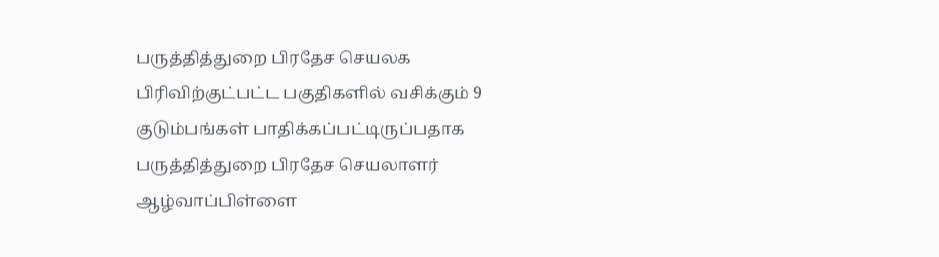பருத்தித்துறை பிரதேச செயலக பிரிவிற்குட்பட்ட பகுதிகளில் வசிக்கும் 9 குடும்பங்கள் பாதிக்கப்பட்டிருப்பதாக பருத்தித்துறை பிரதேச செயலாளர் ஆழ்வாப்பிள்ளை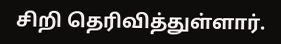சிறி தெரிவித்துள்ளார்.